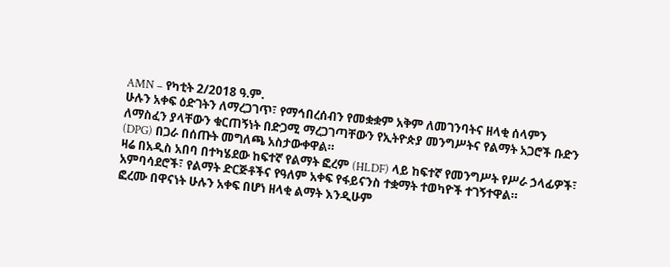AMN – የካቲት 2/2018 ዓ.ም.
ሁሉን አቀፍ ዕድገትን ለማረጋገጥ፣ የማኅበረሰብን የመቋቋም አቅም ለመገንባትና ዘላቂ ሰላምን ለማስፈን ያላቸውን ቁርጠኝነት በድጋሚ ማረጋገጣቸውን የኢትዮጵያ መንግሥትና የልማት አጋሮች ቡድን (DPG) በጋራ በሰጡት መግለጫ አስታውቀዋል።
ዛሬ በአዲስ አበባ በተካሄደው ከፍተኛ የልማት ፎረም (HLDF) ላይ ከፍተኛ የመንግሥት የሥራ ኃላፊዎች፣ አምባሳደሮች፣ የልማት ድርጅቶችና የዓለም አቀፍ የፋይናንስ ተቋማት ተወካዮች ተገኝተዋል።
ፎረሙ በዋናነት ሁሉን አቀፍ በሆነ ዘላቂ ልማት እንዲሁም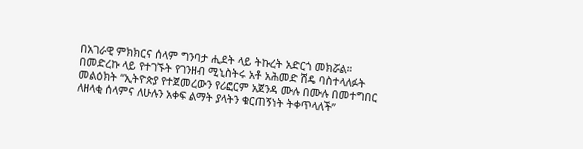በአገራዊ ምክክርና ሰላም ግንባታ ሒደት ላይ ትኩረት አድርጎ መክሯል።
በመድረኩ ላይ የተገኙት የገንዘብ ሚኒስትሩ አቶ አሕመድ ሽዴ ባስተላለፉት መልዕክት “ኢትዮጵያ የተጀመረውን የሪፎርም አጀንዳ ሙሉ በሙሉ በመተግበር ለዘላቂ ሰላምና ለሁሉን አቀፍ ልማት ያላትን ቁርጠኝነት ትቀጥላለች”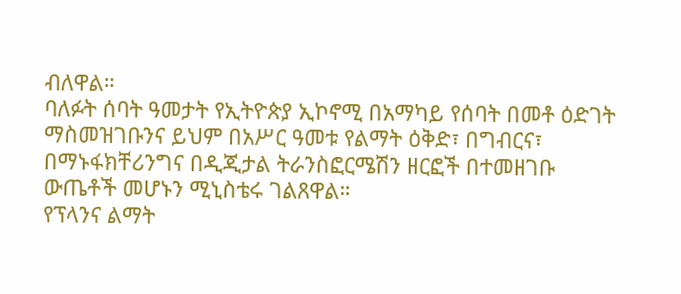ብለዋል።
ባለፉት ሰባት ዓመታት የኢትዮጵያ ኢኮኖሚ በአማካይ የሰባት በመቶ ዕድገት ማስመዝገቡንና ይህም በአሥር ዓመቱ የልማት ዕቅድ፣ በግብርና፣ በማኑፋክቸሪንግና በዲጂታል ትራንስፎርሜሽን ዘርፎች በተመዘገቡ ውጤቶች መሆኑን ሚኒስቴሩ ገልጸዋል።
የፕላንና ልማት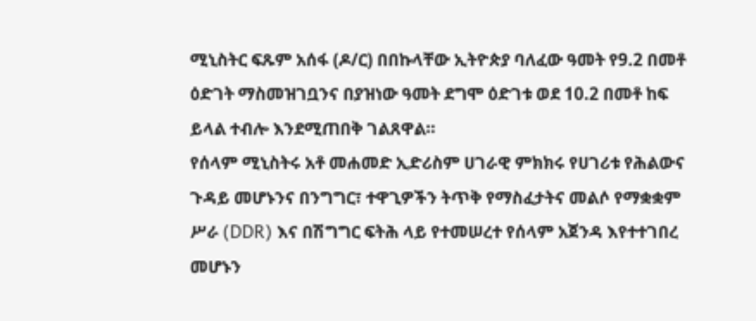ሚኒስትር ፍጹም አሰፋ (ዶ/ር) በበኩላቸው ኢትዮጵያ ባለፈው ዓመት የ9.2 በመቶ ዕድገት ማስመዝገቧንና በያዝነው ዓመት ደግሞ ዕድገቱ ወደ 10.2 በመቶ ከፍ ይላል ተብሎ እንደሚጠበቅ ገልጸዋል።
የሰላም ሚኒስትሩ አቶ መሐመድ ኢድሪስም ሀገራዊ ምክክሩ የሀገሪቱ የሕልውና ጉዳይ መሆኑንና በንግግር፣ ተዋጊዎችን ትጥቅ የማስፈታትና መልሶ የማቋቋም ሥራ (DDR) እና በሽግግር ፍትሕ ላይ የተመሠረተ የሰላም አጀንዳ እየተተገበረ መሆኑን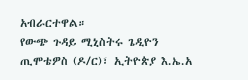አብራርተዋል።
የውጭ ጉዳይ ሚኒስትሩ ጌዲዮን ጢሞቴዎስ (ዶ/ር)፣ ኢትዮጵያ እ.ኤ.አ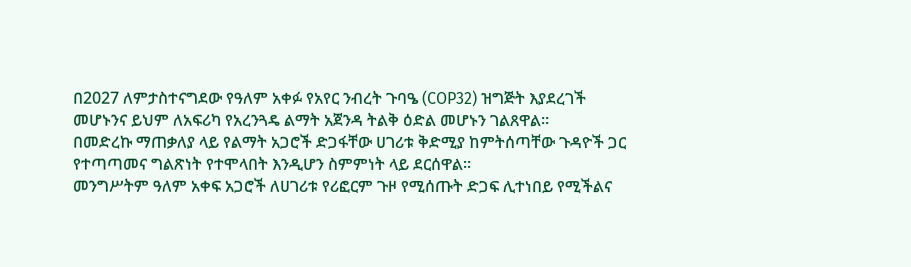በ2027 ለምታስተናግደው የዓለም አቀፉ የአየር ንብረት ጉባዔ (COP32) ዝግጅት እያደረገች መሆኑንና ይህም ለአፍሪካ የአረንጓዴ ልማት አጀንዳ ትልቅ ዕድል መሆኑን ገልጸዋል።
በመድረኩ ማጠቃለያ ላይ የልማት አጋሮች ድጋፋቸው ሀገሪቱ ቅድሚያ ከምትሰጣቸው ጉዳዮች ጋር የተጣጣመና ግልጽነት የተሞላበት እንዲሆን ስምምነት ላይ ደርሰዋል።
መንግሥትም ዓለም አቀፍ አጋሮች ለሀገሪቱ የሪፎርም ጉዞ የሚሰጡት ድጋፍ ሊተነበይ የሚችልና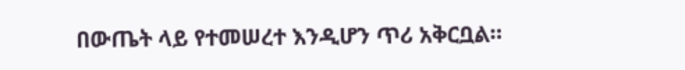በውጤት ላይ የተመሠረተ እንዲሆን ጥሪ አቅርቧል።